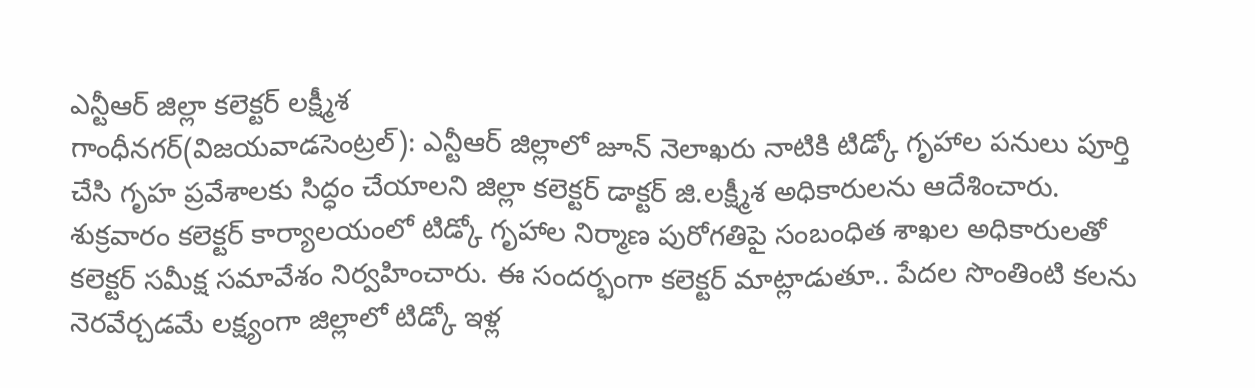ఎన్టీఆర్ జిల్లా కలెక్టర్ లక్ష్మీశ
గాంధీనగర్(విజయవాడసెంట్రల్): ఎన్టీఆర్ జిల్లాలో జూన్ నెలాఖరు నాటికి టిడ్కో గృహాల పనులు పూర్తి చేసి గృహ ప్రవేశాలకు సిద్ధం చేయాలని జిల్లా కలెక్టర్ డాక్టర్ జి.లక్ష్మీశ అధికారులను ఆదేశించారు. శుక్రవారం కలెక్టర్ కార్యాలయంలో టిడ్కో గృహాల నిర్మాణ పురోగతిపై సంబంధిత శాఖల అధికారులతో కలెక్టర్ సమీక్ష సమావేశం నిర్వహించారు. ఈ సందర్భంగా కలెక్టర్ మాట్లాడుతూ.. పేదల సొంతింటి కలను నెరవేర్చడమే లక్ష్యంగా జిల్లాలో టిడ్కో ఇళ్ల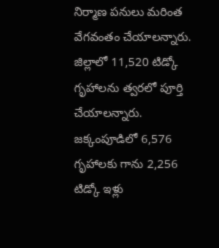నిర్మాణ పనులు మరింత వేగవంతం చేయాలన్నారు. జిల్లాలో 11,520 టిడ్కో గృహాలను త్వరలో పూర్తి చేయాలన్నారు. జక్కంపూడిలో 6,576 గృహాలకు గాను 2,256 టిడ్కో ఇళ్లు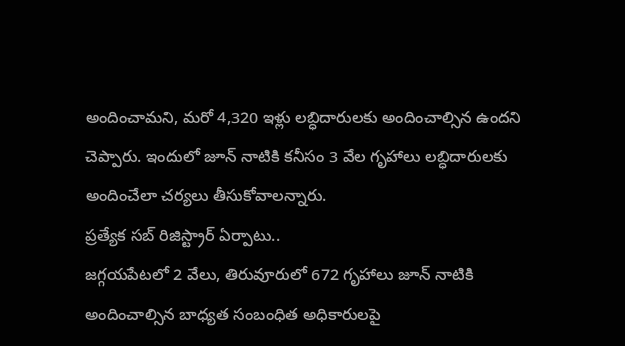అందించామని, మరో 4,320 ఇళ్లు లబ్ధిదారులకు అందించాల్సిన ఉందని చెప్పారు. ఇందులో జూన్ నాటికి కనీసం 3 వేల గృహాలు లబ్ధిదారులకు అందించేలా చర్యలు తీసుకోవాలన్నారు.
ప్రత్యేక సబ్ రిజిస్ట్రార్ ఏర్పాటు..
జగ్గయపేటలో 2 వేలు, తిరువూరులో 672 గృహాలు జూన్ నాటికి అందించాల్సిన బాధ్యత సంబంధిత అధికారులపై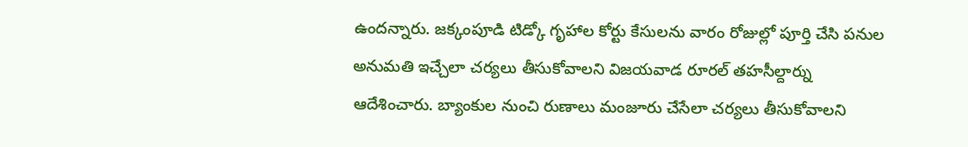ఉందన్నారు. జక్కంపూడి టిడ్కో గృహాల కోర్టు కేసులను వారం రోజుల్లో పూర్తి చేసి పనుల అనుమతి ఇచ్చేలా చర్యలు తీసుకోవాలని విజయవాడ రూరల్ తహసీల్దార్ను ఆదేశించారు. బ్యాంకుల నుంచి రుణాలు మంజూరు చేసేలా చర్యలు తీసుకోవాలని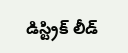డిస్ట్రిక్ లీడ్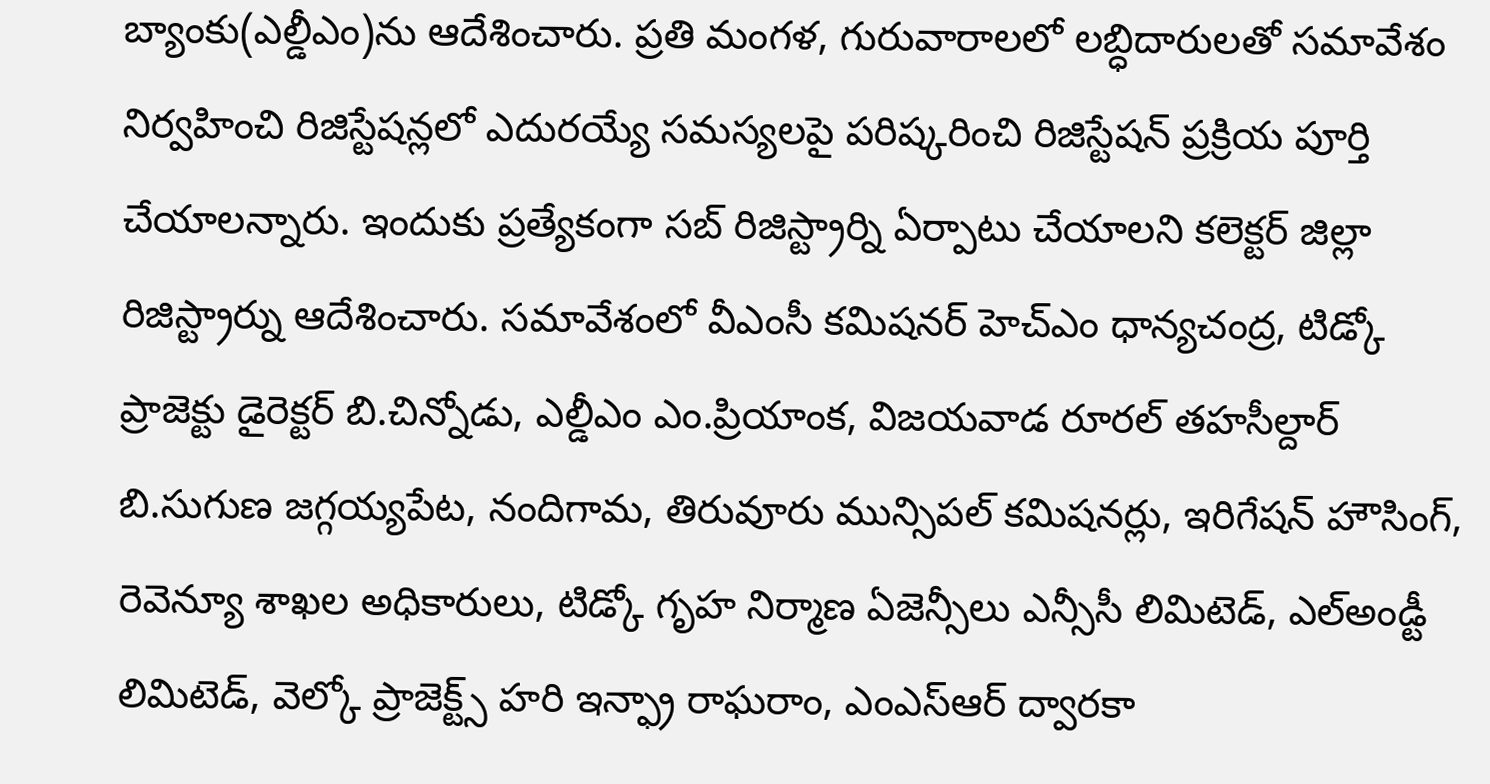బ్యాంకు(ఎల్డీఎం)ను ఆదేశించారు. ప్రతి మంగళ, గురువారాలలో లబ్ధిదారులతో సమావేశం నిర్వహించి రిజిస్టేషన్లలో ఎదురయ్యే సమస్యలపై పరిష్కరించి రిజిస్టేషన్ ప్రక్రియ పూర్తి చేయాలన్నారు. ఇందుకు ప్రత్యేకంగా సబ్ రిజిస్ట్రార్ని ఏర్పాటు చేయాలని కలెక్టర్ జిల్లా రిజిస్ట్రార్ను ఆదేశించారు. సమావేశంలో వీఎంసీ కమిషనర్ హెచ్ఎం ధాన్యచంద్ర, టిడ్కో ప్రాజెక్టు డైరెక్టర్ బి.చిన్నోడు, ఎల్డీఎం ఎం.ప్రియాంక, విజయవాడ రూరల్ తహసీల్దార్ బి.సుగుణ జగ్గయ్యపేట, నందిగామ, తిరువూరు మున్సిపల్ కమిషనర్లు, ఇరిగేషన్ హౌసింగ్, రెవెన్యూ శాఖల అధికారులు, టిడ్కో గృహ నిర్మాణ ఏజెన్సీలు ఎన్సీసీ లిమిటెడ్, ఎల్అండ్టీ లిమిటెడ్, వెల్కో ప్రాజెక్ట్స్ హరి ఇన్ఫ్రా రాఘరాం, ఎంఎస్ఆర్ ద్వారకా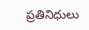ప్రతినిధులు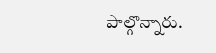పాల్గొన్నారు.